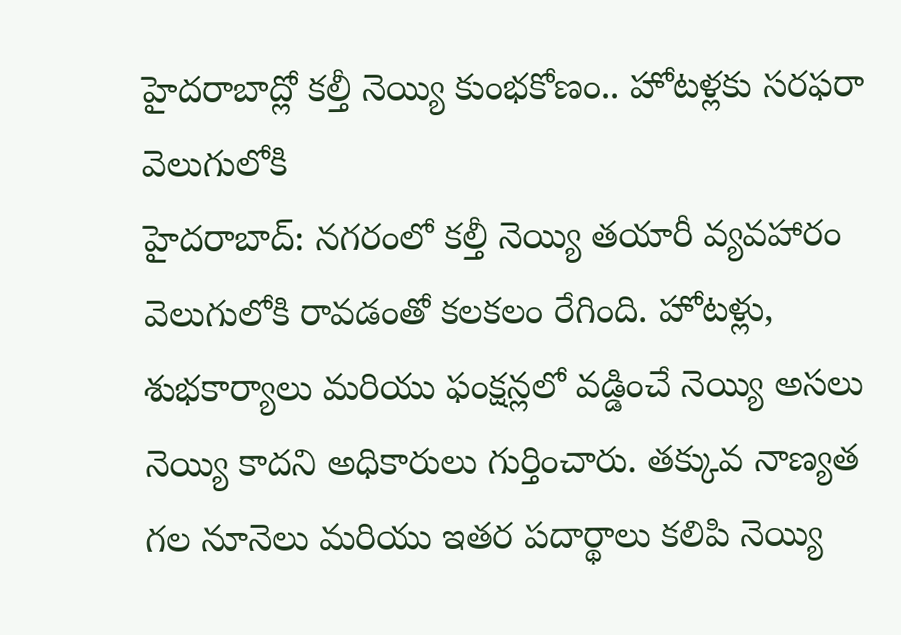హైదరాబాద్లో కల్తీ నెయ్యి కుంభకోణం.. హోటళ్లకు సరఫరా వెలుగులోకి
హైదరాబాద్: నగరంలో కల్తీ నెయ్యి తయారీ వ్యవహారం వెలుగులోకి రావడంతో కలకలం రేగింది. హోటళ్లు, శుభకార్యాలు మరియు ఫంక్షన్లలో వడ్డించే నెయ్యి అసలు నెయ్యి కాదని అధికారులు గుర్తించారు. తక్కువ నాణ్యత గల నూనెలు మరియు ఇతర పదార్థాలు కలిపి నెయ్యి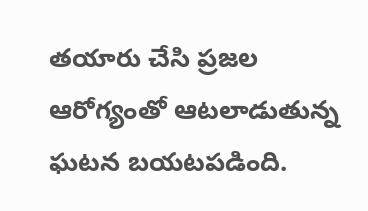తయారు చేసి ప్రజల ఆరోగ్యంతో ఆటలాడుతున్న ఘటన బయటపడింది.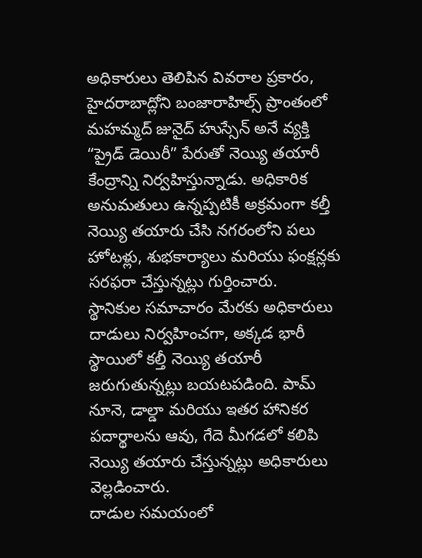అధికారులు తెలిపిన వివరాల ప్రకారం, హైదరాబాద్లోని బంజారాహిల్స్ ప్రాంతంలో మహమ్మద్ జునైద్ హుస్సేన్ అనే వ్యక్తి “ప్రైడ్ డెయిరీ” పేరుతో నెయ్యి తయారీ కేంద్రాన్ని నిర్వహిస్తున్నాడు. అధికారిక అనుమతులు ఉన్నప్పటికీ అక్రమంగా కల్తీ నెయ్యి తయారు చేసి నగరంలోని పలు హోటళ్లు, శుభకార్యాలు మరియు ఫంక్షన్లకు సరఫరా చేస్తున్నట్లు గుర్తించారు.
స్థానికుల సమాచారం మేరకు అధికారులు దాడులు నిర్వహించగా, అక్కడ భారీ స్థాయిలో కల్తీ నెయ్యి తయారీ జరుగుతున్నట్లు బయటపడింది. పామ్ నూనె, డాల్డా మరియు ఇతర హానికర పదార్థాలను ఆవు, గేదె మీగడలో కలిపి నెయ్యి తయారు చేస్తున్నట్లు అధికారులు వెల్లడించారు.
దాడుల సమయంలో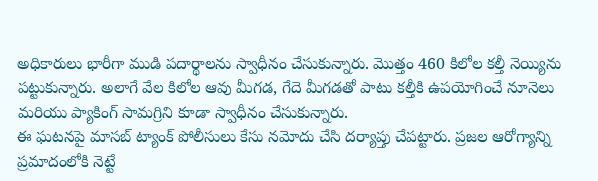అధికారులు భారీగా ముడి పదార్థాలను స్వాధీనం చేసుకున్నారు. మొత్తం 460 కిలోల కల్తీ నెయ్యిను పట్టుకున్నారు. అలాగే వేల కిలోల ఆవు మీగడ, గేదె మీగడతో పాటు కల్తీకి ఉపయోగించే నూనెలు మరియు ప్యాకింగ్ సామగ్రిని కూడా స్వాధీనం చేసుకున్నారు.
ఈ ఘటనపై మాసబ్ ట్యాంక్ పోలీసులు కేసు నమోదు చేసి దర్యాప్తు చేపట్టారు. ప్రజల ఆరోగ్యాన్ని ప్రమాదంలోకి నెట్టే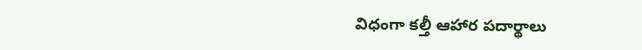విధంగా కల్తీ ఆహార పదార్థాలు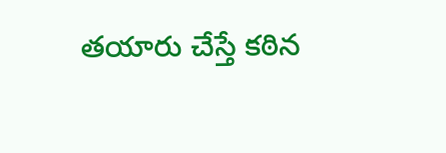తయారు చేస్తే కఠిన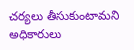చర్యలు తీసుకుంటామని అధికారులు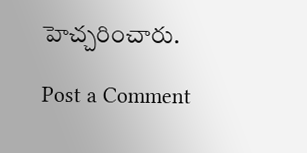హెచ్చరించారు.

Post a Comment